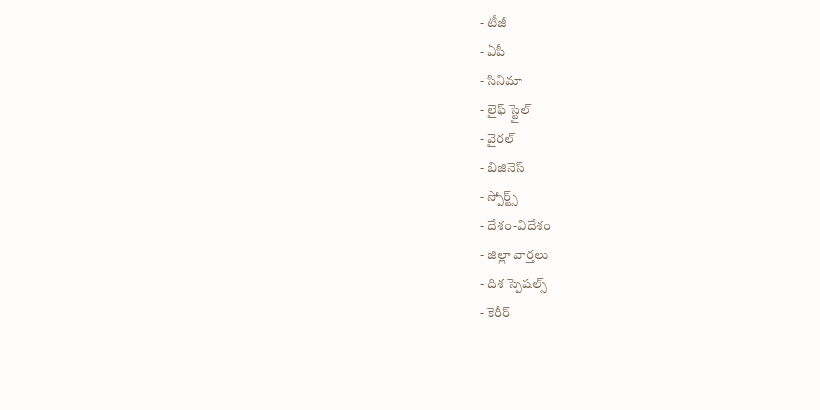- టీజీ
- ఏపీ
- సినిమా
- లైఫ్ స్టైల్
- వైరల్
- బిజినెస్
- స్పోర్ట్స్
- దేశం-విదేశం
- జిల్లా వార్తలు
- దిశ స్పెషల్స్
- కెరీర్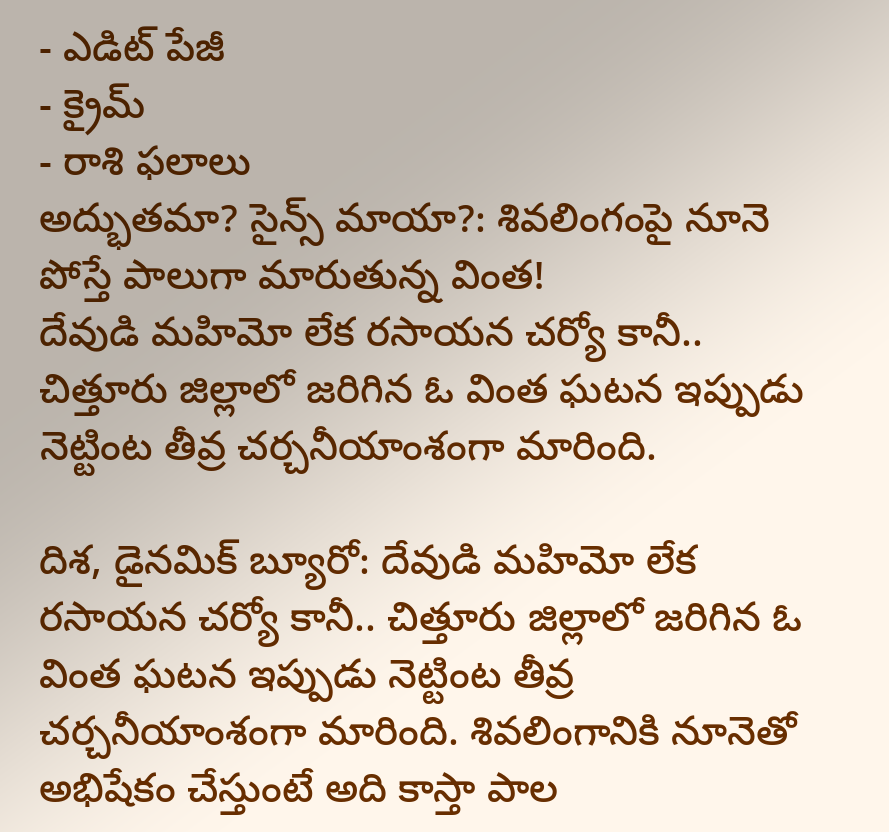- ఎడిట్ పేజీ
- క్రైమ్
- రాశి ఫలాలు
అద్భుతమా? సైన్స్ మాయా?: శివలింగంపై నూనె పోస్తే పాలుగా మారుతున్న వింత!
దేవుడి మహిమో లేక రసాయన చర్యో కానీ.. చిత్తూరు జిల్లాలో జరిగిన ఓ వింత ఘటన ఇప్పుడు నెట్టింట తీవ్ర చర్చనీయాంశంగా మారింది.

దిశ, డైనమిక్ బ్యూరో: దేవుడి మహిమో లేక రసాయన చర్యో కానీ.. చిత్తూరు జిల్లాలో జరిగిన ఓ వింత ఘటన ఇప్పుడు నెట్టింట తీవ్ర చర్చనీయాంశంగా మారింది. శివలింగానికి నూనెతో అభిషేకం చేస్తుంటే అది కాస్తా పాల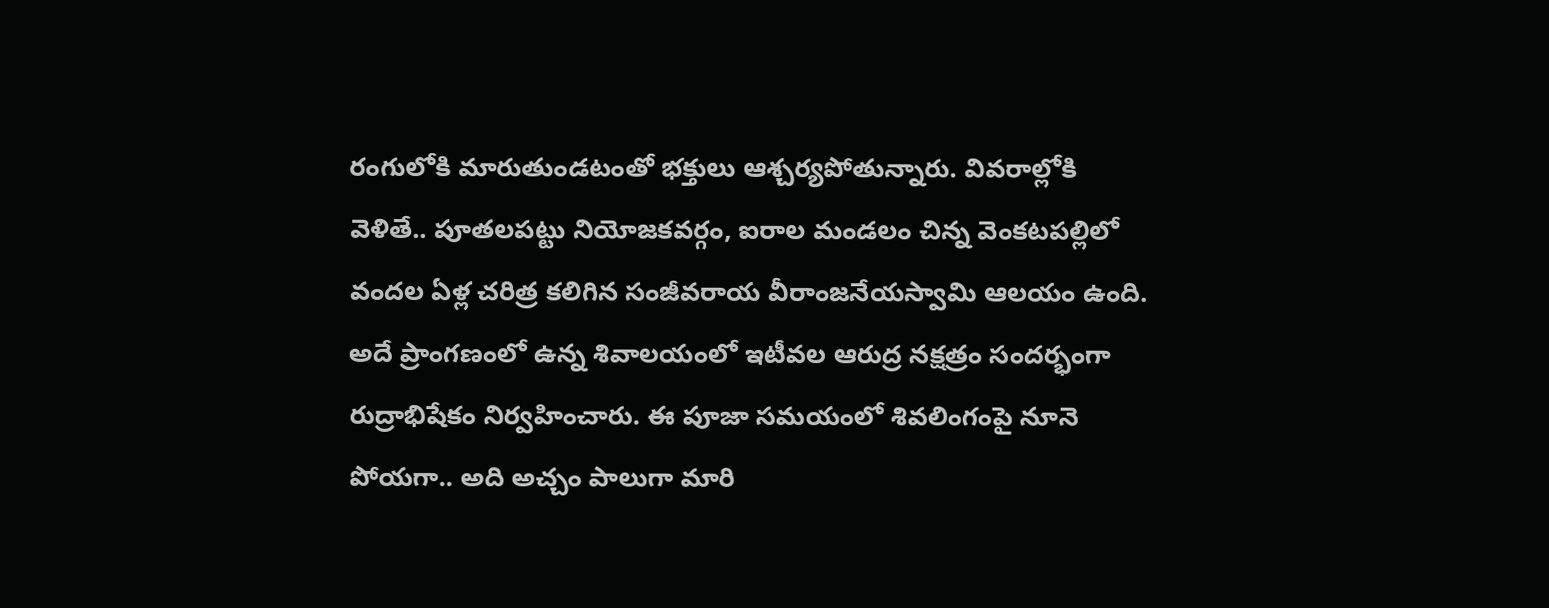రంగులోకి మారుతుండటంతో భక్తులు ఆశ్చర్యపోతున్నారు. వివరాల్లోకి వెళితే.. పూతలపట్టు నియోజకవర్గం, ఐరాల మండలం చిన్న వెంకటపల్లిలో వందల ఏళ్ల చరిత్ర కలిగిన సంజీవరాయ వీరాంజనేయస్వామి ఆలయం ఉంది. అదే ప్రాంగణంలో ఉన్న శివాలయంలో ఇటీవల ఆరుద్ర నక్షత్రం సందర్భంగా రుద్రాభిషేకం నిర్వహించారు. ఈ పూజా సమయంలో శివలింగంపై నూనె పోయగా.. అది అచ్చం పాలుగా మారి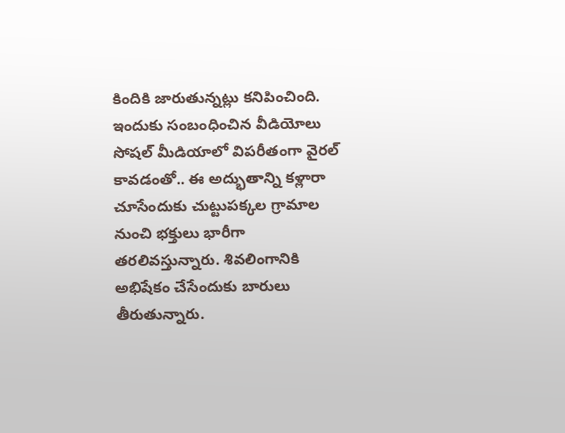కిందికి జారుతున్నట్లు కనిపించింది. ఇందుకు సంబంధించిన వీడియోలు సోషల్ మీడియాలో విపరీతంగా వైరల్ కావడంతో.. ఈ అద్భుతాన్ని కళ్లారా చూసేందుకు చుట్టుపక్కల గ్రామాల నుంచి భక్తులు భారీగా తరలివస్తున్నారు. శివలింగానికి అభిషేకం చేసేందుకు బారులు తీరుతున్నారు.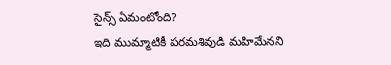సైన్స్ ఏమంటోంది?
ఇది ముమ్మాటికీ పరమశివుడి మహిమేనని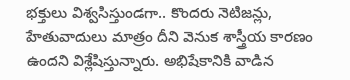భక్తులు విశ్వసిస్తుండగా.. కొందరు నెటిజన్లు, హేతువాదులు మాత్రం దీని వెనుక శాస్త్రీయ కారణం ఉందని విశ్లేషిస్తున్నారు. అభిషేకానికి వాడిన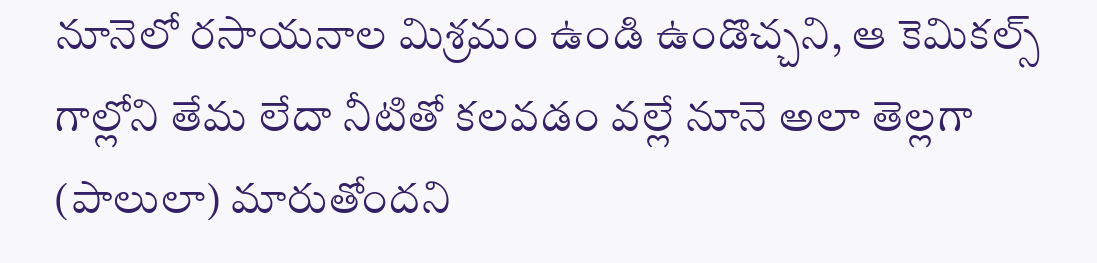నూనెలో రసాయనాల మిశ్రమం ఉండి ఉండొచ్చని, ఆ కెమికల్స్ గాల్లోని తేమ లేదా నీటితో కలవడం వల్లే నూనె అలా తెల్లగా (పాలులా) మారుతోందని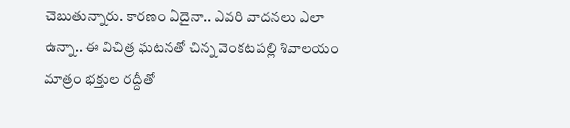చెబుతున్నారు. కారణం ఏదైనా.. ఎవరి వాదనలు ఎలా ఉన్నా.. ఈ విచిత్ర ఘటనతో చిన్న వెంకటపల్లి శివాలయం మాత్రం భక్తుల రద్దీతో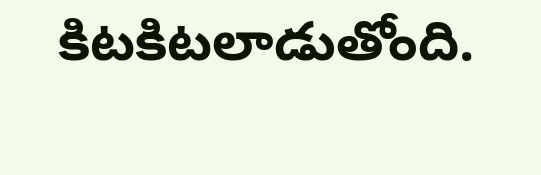కిటకిటలాడుతోంది.